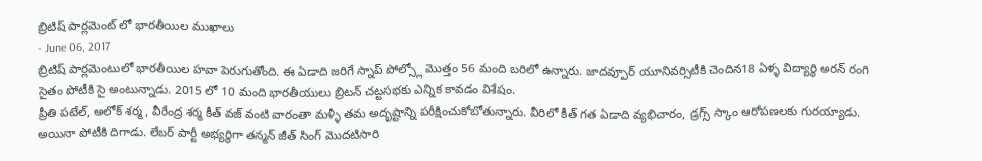బ్రిటిష్ పార్లమెంట్ లో భారతీయిల ముఖాలు
- June 06, 2017
బ్రిటిష్ పార్లమెంటులో భారతీయిల హవా పెరుగుతోంది. ఈ ఏడాది జరిగే స్నాప్ పోల్స్లో మొత్తం 56 మంది బరిలో ఉన్నారు. జాదవ్పూర్ యూనివర్సిటీకి చెందిన18 ఏళ్ళ విద్యార్థి అరన్ రంగి సైతం పోటీకి సై అంటున్నాడు. 2015 లో 10 మంది భారతీయులు బ్రిటన్ చట్టసభకు ఎన్నిక కావడం విశేషం.
ప్రీతి పటేల్, అలోక్ శర్మ, వీరేంద్ర శర్మ కీత్ వజ్ వంటి వారంతా మళ్ళీ తమ అదృష్టాన్ని పరీక్షించుకోబోతున్నారు. వీరిలో కీత్ గత ఏడాది వ్యభిచారం, డ్రగ్స్ స్కాం ఆరోపణలకు గురయ్యాడు. అయినా పోటీకి దిగాడు. లేబర్ పార్టీ అభ్యర్థిగా తన్మన్ జీత్ సింగ్ మొదటిసారి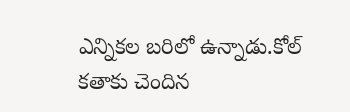ఎన్నికల బరిలో ఉన్నాడు.కోల్ కతాకు చెందిన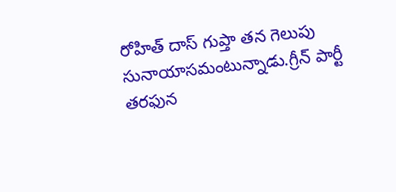రోహిత్ దాస్ గుప్తా తన గెలుపు సునాయాసమంటున్నాడు.గ్రీన్ పార్టీ తరఫున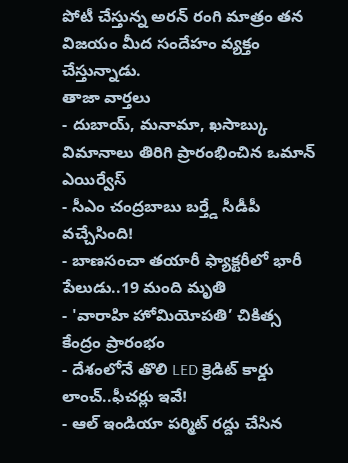పోటీ చేస్తున్న అరన్ రంగి మాత్రం తన విజయం మీద సందేహం వ్యక్తం చేస్తున్నాడు.
తాజా వార్తలు
- దుబాయ్, మనామా, ఖసాబ్కు విమానాలు తిరిగి ప్రారంభించిన ఒమాన్ ఎయిర్వేస్
- సీఎం చంద్రబాబు బర్త్డే సీడీపీ వచ్చేసింది!
- బాణసంచా తయారీ ఫ్యాక్టరీలో భారీ పేలుడు..19 మంది మృతి
- 'వారాహి హోమియోపతి’ చికిత్స కేంద్రం ప్రారంభం
- దేశంలోనే తొలి LED క్రెడిట్ కార్డు లాంచ్..ఫీచర్లు ఇవే!
- ఆల్ ఇండియా పర్మిట్ రద్దు చేసిన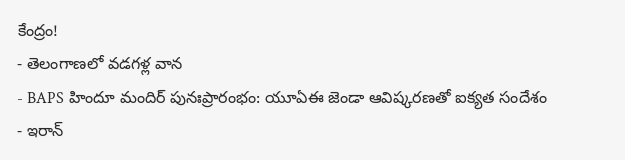కేంద్రం!
- తెలంగాణలో వడగళ్ల వాన
- BAPS హిందూ మందిర్ పునఃప్రారంభం: యూఏఈ జెండా ఆవిష్కరణతో ఐక్యత సందేశం
- ఇరాన్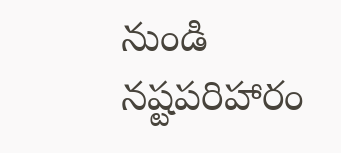నుండి నష్టపరిహారం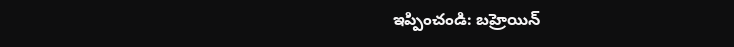ఇప్పించండి: బహ్రెయిన్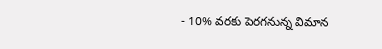- 10% వరకు పెరగనున్న విమాన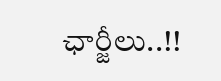ఛార్జీలు..!!